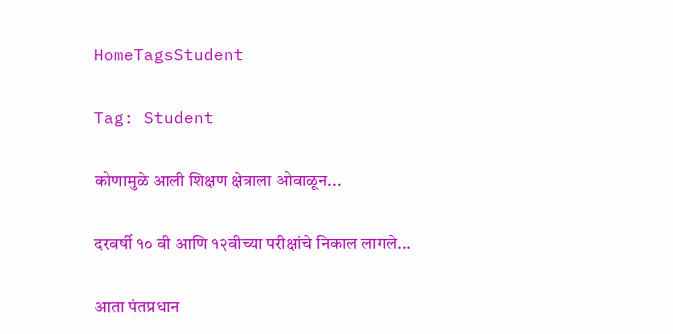HomeTagsStudent

Tag: Student

कोणामुळे आली शिक्षण क्षेत्राला ओवाळून...

दरवर्षी १० वी आणि १२वीच्या परीक्षांचे निकाल लागले...

आता पंतप्रधान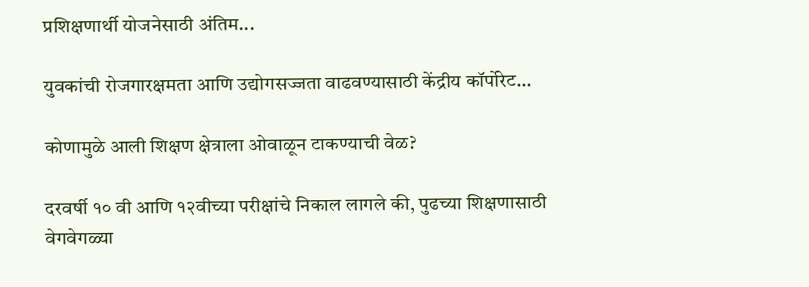प्रशिक्षणार्थी योजनेसाठी अंतिम...

युवकांची रोजगारक्षमता आणि उद्योगसज्जता वाढवण्यासाठी केंद्रीय कॉर्पोरेट...

कोणामुळे आली शिक्षण क्षेत्राला ओवाळून टाकण्याची वेळ?

दरवर्षी १० वी आणि १२वीच्या परीक्षांचे निकाल लागले की, पुढच्या शिक्षणासाठी वेगवेगळ्या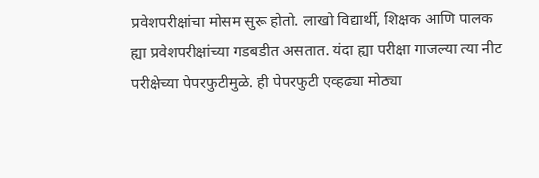प्रवेशपरीक्षांचा मोसम सुरू होतो. लाखो विद्यार्थी, शिक्षक आणि पालक ह्या प्रवेशपरीक्षांच्या गडबडीत असतात. यंदा ह्या परीक्षा गाजल्या त्या नीट परीक्षेच्या पेपरफुटीमुळे. ही पेपरफुटी एव्हढ्या मोठ्या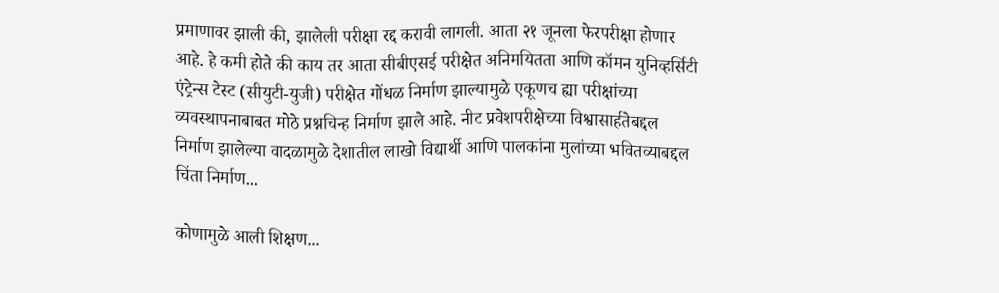प्रमाणावर झाली की, झालेली परीक्षा रद्द करावी लागली. आता २१ जूनला फेरपरीक्षा होणार आहे. हे कमी होते की काय तर आता सीबीएसई परीक्षेत अनिमयितता आणि कॉमन युनिव्हर्सिटी एंट्रेन्स टेस्ट (सीयुटी-युजी) परीक्षेत गोंधळ निर्माण झाल्यामुळे एकूणच ह्या परीक्षांच्या व्यवस्थापनाबाबत मोठे प्रश्नचिन्ह निर्माण झाले आहे. नीट प्रवेशपरीक्षेच्या विश्वासार्हतेबद्दल निर्माण झालेल्या वादळामुळे देशातील लाखो विद्यार्थी आणि पालकांना मुलांच्या भवितव्याबद्दल चिंता निर्माण...

कोणामुळे आली शिक्षण...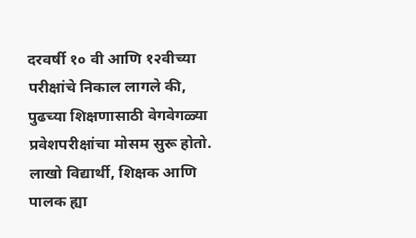दरवर्षी १० वी आणि १२वीच्या परीक्षांचे निकाल लागले की, पुढच्या शिक्षणासाठी वेगवेगळ्या प्रवेशपरीक्षांचा मोसम सुरू होतो. लाखो विद्यार्थी, शिक्षक आणि पालक ह्या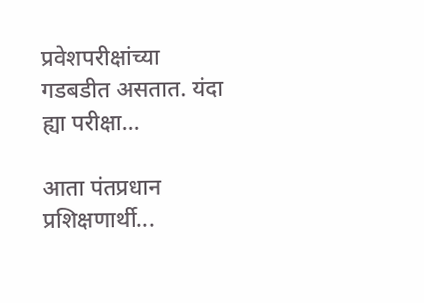प्रवेशपरीक्षांच्या गडबडीत असतात. यंदा ह्या परीक्षा...

आता पंतप्रधान प्रशिक्षणार्थी...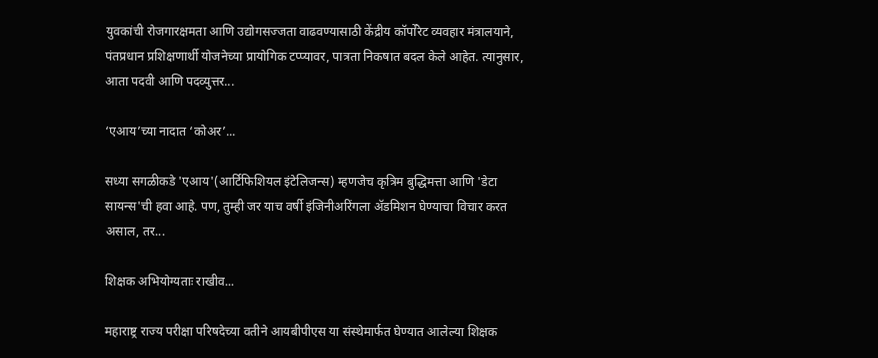युवकांची रोजगारक्षमता आणि उद्योगसज्जता वाढवण्यासाठी केंद्रीय कॉर्पोरेट व्यवहार मंत्रालयाने, पंतप्रधान प्रशिक्षणार्थी योजनेच्या प्रायोगिक टप्प्यावर, पात्रता निकषात बदल केले आहेत. त्यानुसार, आता पदवी आणि पदव्युत्तर...

‘एआय’च्या नादात ‘कोअर’...

सध्या सगळीकडे 'एआय'(आर्टिफिशियल इंटेलिजन्स) म्हणजेच कृत्रिम बुद्धिमत्ता आणि 'डेटा सायन्स'ची हवा आहे. पण, तुम्ही जर याच वर्षी इंजिनीअरिंगला ॲडमिशन घेण्याचा विचार करत असाल, तर...

शिक्षक अभियोग्यताः राखीव...

महाराष्ट्र राज्य परीक्षा परिषदेच्या वतीने आयबीपीएस या संस्थेमार्फत घेण्यात आलेल्या शिक्षक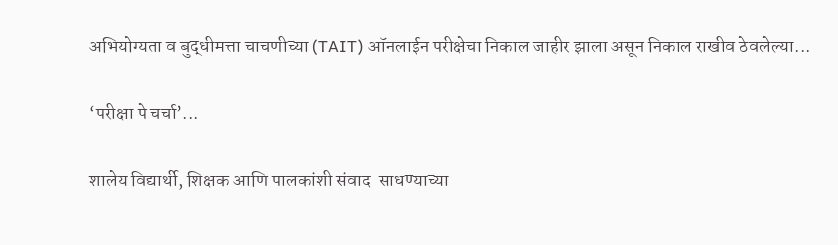अभियोग्यता व बुद्धीमत्ता चाचणीच्या (TAIT) ऑनलाईन परीक्षेचा निकाल जाहीर झाला असून निकाल राखीव ठेवलेल्या...

‘परीक्षा पे चर्चा’...

शालेय विद्यार्थी, शिक्षक आणि पालकांशी संवाद  साधण्याच्या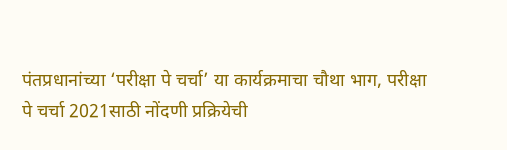पंतप्रधानांच्या ‘परीक्षा पे चर्चा’ या कार्यक्रमाचा चौथा भाग, परीक्षा पे चर्चा 2021साठी नोंदणी प्रक्रियेची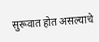सुरूवात होत असल्याचे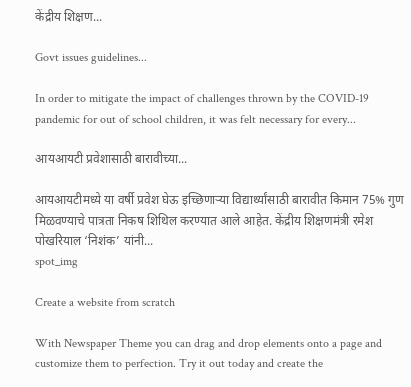केंद्रीय शिक्षण...

Govt issues guidelines...

In order to mitigate the impact of challenges thrown by the COVID-19 pandemic for out of school children, it was felt necessary for every...

आयआयटी प्रवेशासाठी बारावीच्या...

आयआयटीमध्ये या वर्षी प्रवेश घेऊ इच्छिणाऱ्या विद्यार्थ्यांसाठी बारावीत किमान 75% गुण मिळवण्याचे पात्रता निकष शिथिल करण्यात आले आहेत. केंद्रीय शिक्षणमंत्री रमेश पोखरियाल ‘निशंक’ यांनी...
spot_img

Create a website from scratch

With Newspaper Theme you can drag and drop elements onto a page and customize them to perfection. Try it out today and create the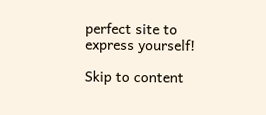perfect site to express yourself!

Skip to content